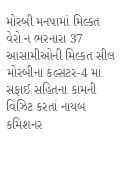મોરબી મનપામાં મિલ્કત વેરો ન ભરનારા 37 આસામીઓની મિલ્કત સીલ મોરબીના કલ્સટર-4 માં સફાઈ સહિતના કામની વિઝિટ કરતાં નાયબ કમિશનર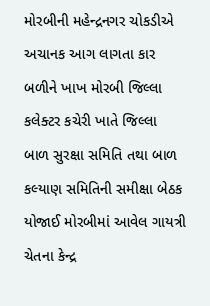મોરબીની મહેન્દ્રનગર ચોકડીએ અચાનક આગ લાગતા કાર બળીને ખાખ મોરબી જિલ્લા કલેક્ટર કચેરી ખાતે જિલ્લા બાળ સુરક્ષા સમિતિ તથા બાળ કલ્યાણ સમિતિની સમીક્ષા બેઠક યોજાઈ મોરબીમાં આવેલ ગાયત્રી ચેતના કેન્દ્ર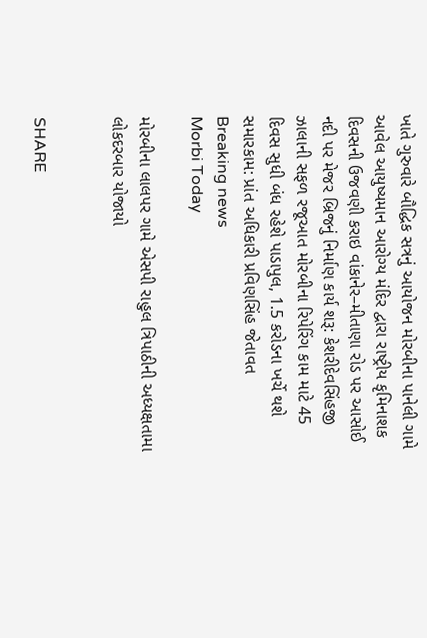ખાતે ગુરુવારે બૌદ્ધિક સત્રનું આયોજન મોરબીના પાનેલી ગામે આવેલ આયુષ્યમાન આરોગ્ય મંદિર દ્વારા રાષ્ટ્રીય કૃમિનાશક દિવસની ઉજવણી કરાઇ વાંકાનેર–મીતાણા રોડ પર આસોઈ નદી પર મેજર બ્રિજનું નિર્માણ કાર્ય શરૂ: કેશરીદેવસિંહજી ઝાલાની સફળ રજૂઆત મોરબીના રિપેરિંગ કામ માટે 45 દિવસ સુધી બંધ રહેશે પાડાપુલ, 1.5 કરોડના ખર્ચે થશે સમારકામ: પ્રાંત અધિકારી પ્રવિણસિંહ જેતાવત
Breaking news
Morbi Today

મોરબીના લાલપર ગામે એસપી રાહુલ ત્રિપાઠીની અધ્યક્ષતામા લોકદરબાર યોજાયો


SHARE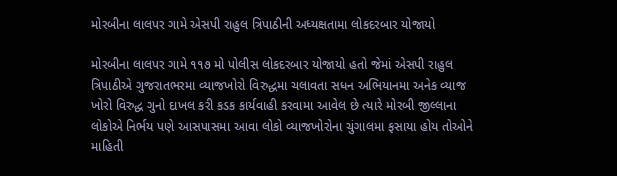મોરબીના લાલપર ગામે એસપી રાહુલ ત્રિપાઠીની અધ્યક્ષતામા લોકદરબાર યોજાયો

મોરબીના લાલપર ગામે ૧૧૭ મો પોલીસ લોકદરબાર યોજાયો હતો જેમાં એસપી રાહુલ ત્રિપાઠીએ ગુજરાતભરમા વ્યાજખોરો વિરુદ્ધમા ચલાવતા સધન અભિયાનમા અનેક વ્યાજ ખોરો વિરુદ્ધ ગુનો દાખલ કરી કડક કાર્યવાહી કરવામા આવેલ છે ત્યારે મોરબી જીલ્લાના લોકોએ નિર્ભય પણે આસપાસમા આવા લોકો વ્યાજખોરોના ચુંગાલમા ફસાયા હોય તોઓને માહિતી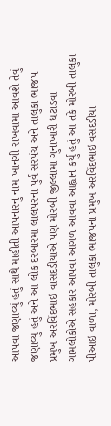આપવા જણાવ્યું હતું સાથે માહીતી આપનારનુ નામ ખાનગી રાખવામા આવશે તેવું જણાવ્યુ હતું અને આ લોક દરબારમા લાલપરના પુર્વ સરપંચ અને તાલુકા ભાજપ પ્રમુખ અરવિંદભાઇ વાસદડીયાએ પણ મોરબી જીલ્લામા ગુનાખારી ધટાડવા ગામલોકોએ સહકાર આપવા આગળ આવવા આહ્વાન કર્યુ હતું આ તકે મોરબી તાલુકા પીઆઇ વાળા, મોરબી તાલુકા ભાજપના પ્રમુખ અરવિંદભાઇ વસદડીયા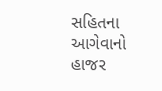સહિતના આગેવાનો હાજર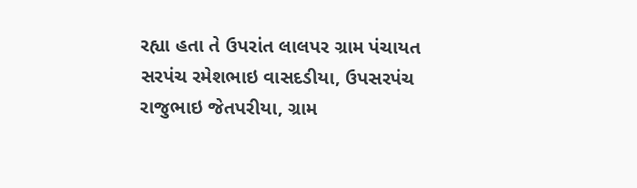રહ્યા હતા તે ઉપરાંત લાલપર ગ્રામ પંચાયત સરપંચ રમેશભાઇ વાસદડીયા, ઉપસરપંચ રાજુભાઇ જેતપરીયા, ગ્રામ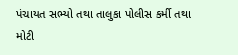પંચાયત સભ્યો તથા તાલુકા પોલીસ કર્મી તથા મોટી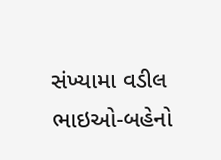સંખ્યામા વડીલ ભાઇઓ-બહેનો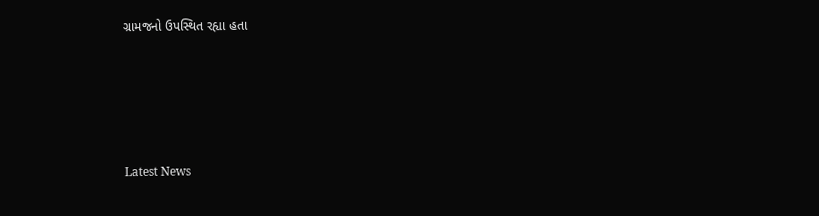ગ્રામજનો ઉપસ્થિત રહ્યા હતા






Latest News